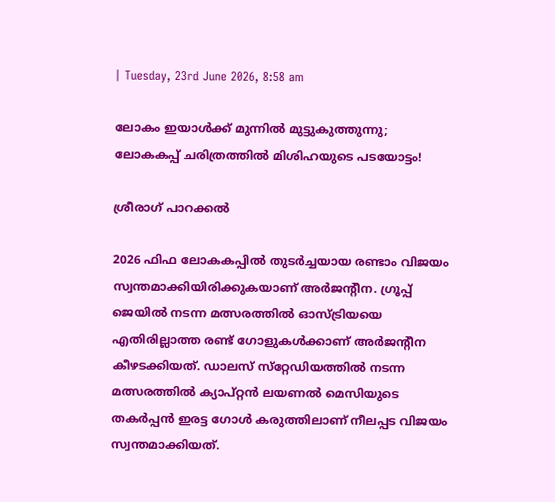| Tuesday, 23rd June 2026, 8:58 am

ലോകം ഇയാള്‍ക്ക് മുന്നില്‍ മുട്ടുകുത്തുന്നു; ലോകകപ്പ് ചരിത്രത്തില്‍ മിശിഹയുടെ പടയോട്ടം!

ശ്രീരാഗ് പാറക്കല്‍

2026 ഫിഫ ലോകകപ്പില്‍ തുടര്‍ച്ചയായ രണ്ടാം വിജയം സ്വന്തമാക്കിയിരിക്കുകയാണ് അര്‍ജന്റീന. ഗ്രൂപ്പ് ജെയില്‍ നടന്ന മത്സരത്തില്‍ ഓസ്ട്രിയയെ എതിരില്ലാത്ത രണ്ട് ഗോളുകള്‍ക്കാണ് അര്‍ജന്റീന കീഴടക്കിയത്. ഡാലസ് സ്‌റ്റേഡിയത്തില്‍ നടന്ന മത്സരത്തില്‍ ക്യാപ്റ്റന്‍ ലയണല്‍ മെസിയുടെ തകര്‍പ്പന്‍ ഇരട്ട ഗോള്‍ കരുത്തിലാണ് നീലപ്പട വിജയം സ്വന്തമാക്കിയത്.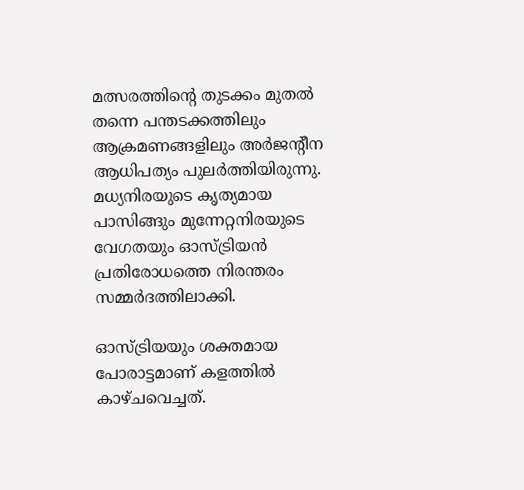മത്സരത്തിന്റെ തുടക്കം മുതല്‍ തന്നെ പന്തടക്കത്തിലും ആക്രമണങ്ങളിലും അര്‍ജന്റീന ആധിപത്യം പുലര്‍ത്തിയിരുന്നു. മധ്യനിരയുടെ കൃത്യമായ പാസിങ്ങും മുന്നേറ്റനിരയുടെ വേഗതയും ഓസ്ട്രിയന്‍ പ്രതിരോധത്തെ നിരന്തരം സമ്മര്‍ദത്തിലാക്കി.

ഓസ്ട്രിയയും ശക്തമായ പോരാട്ടമാണ് കളത്തില്‍ കാഴ്ചവെച്ചത്.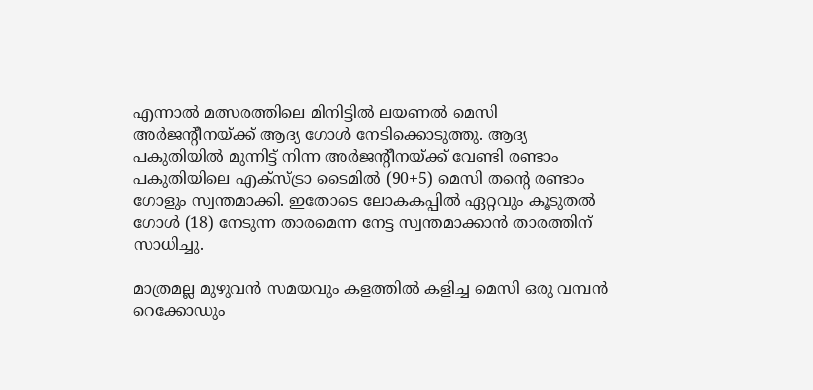എന്നാല്‍ മത്സരത്തിലെ മിനിട്ടില്‍ ലയണല്‍ മെസി അര്‍ജന്റീനയ്ക്ക് ആദ്യ ഗോള്‍ നേടിക്കൊടുത്തു. ആദ്യ പകുതിയില്‍ മുന്നിട്ട് നിന്ന അര്‍ജന്റീനയ്ക്ക് വേണ്ടി രണ്ടാം പകുതിയിലെ എക്‌സ്ട്രാ ടൈമില്‍ (90+5) മെസി തന്റെ രണ്ടാം ഗോളും സ്വന്തമാക്കി. ഇതോടെ ലോകകപ്പില്‍ ഏറ്റവും കൂടുതല്‍ ഗോള്‍ (18) നേടുന്ന താരമെന്ന നേട്ട സ്വന്തമാക്കാന്‍ താരത്തിന് സാധിച്ചു.

മാത്രമല്ല മുഴുവന്‍ സമയവും കളത്തില്‍ കളിച്ച മെസി ഒരു വമ്പന്‍ റെക്കോഡും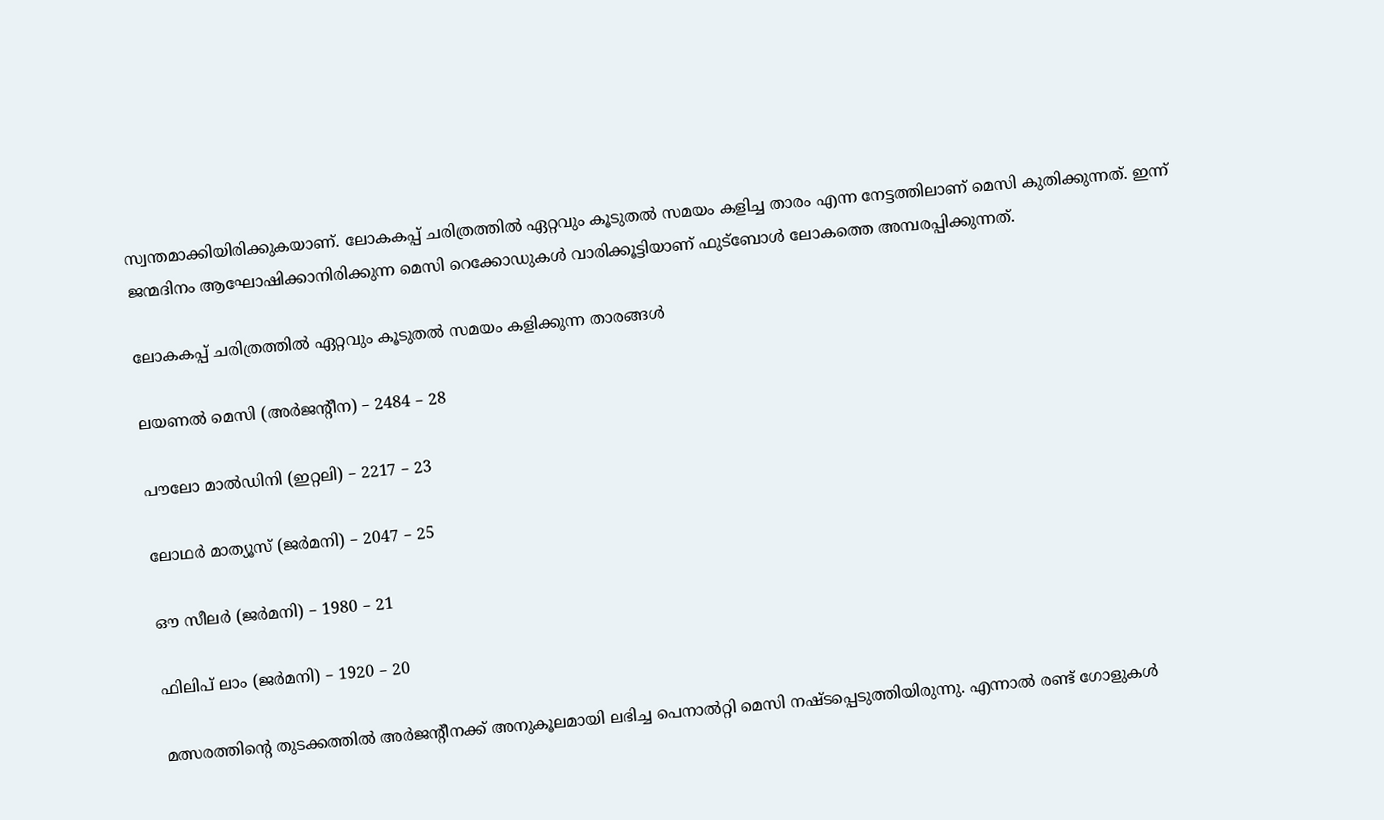സ്വന്തമാക്കിയിരിക്കുകയാണ്. ലോകകപ്പ് ചരിത്രത്തില്‍ ഏറ്റവും കൂടുതല്‍ സമയം കളിച്ച താരം എന്ന നേട്ടത്തിലാണ് മെസി കുതിക്കുന്നത്. ഇന്ന് ജന്മദിനം ആഘോഷിക്കാനിരിക്കുന്ന മെസി റെക്കോഡുകള്‍ വാരിക്കൂട്ടിയാണ് ഫുട്‌ബോള്‍ ലോകത്തെ അമ്പരപ്പിക്കുന്നത്.

ലോകകപ്പ് ചരിത്രത്തില്‍ ഏറ്റവും കൂടുതല്‍ സമയം കളിക്കുന്ന താരങ്ങള്‍

ലയണല്‍ മെസി (അര്‍ജന്റീന) – 2484 – 28

പൗലോ മാല്‍ഡിനി (ഇറ്റലി) – 2217 – 23

ലോഥര്‍ മാത്യൂസ് (ജര്‍മനി) – 2047 – 25

ഔ സീലര്‍ (ജര്‍മനി) – 1980 – 21

ഫിലിപ് ലാം (ജര്‍മനി) – 1920 – 20

മത്സരത്തിന്റെ തുടക്കത്തില്‍ അര്‍ജന്റീനക്ക് അനുകൂലമായി ലഭിച്ച പെനാല്‍റ്റി മെസി നഷ്ടപ്പെടുത്തിയിരുന്നു. എന്നാല്‍ രണ്ട് ഗോളുകള്‍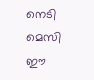നെടി മെസി ഈ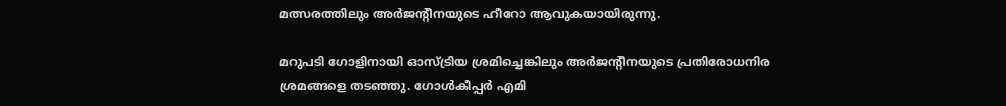മത്സരത്തിലും അര്‍ജന്റീനയുടെ ഹീറോ ആവുകയായിരുന്നു.

മറുപടി ഗോളിനായി ഓസ്ട്രിയ ശ്രമിച്ചെങ്കിലും അര്‍ജന്റീനയുടെ പ്രതിരോധനിര ശ്രമങ്ങളെ തടഞ്ഞു. ഗോള്‍കീപ്പര്‍ എമി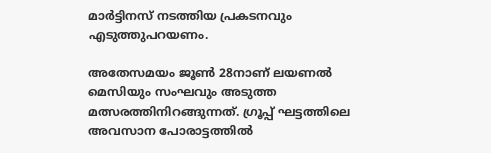മാര്‍ട്ടിനസ് നടത്തിയ പ്രകടനവും എടുത്തുപറയണം.

അതേസമയം ജൂണ്‍ 28നാണ് ലയണല്‍ മെസിയും സംഘവും അടുത്ത മത്സരത്തിനിറങ്ങുന്നത്. ഗ്രൂപ്പ് ഘട്ടത്തിലെ അവസാന പോരാട്ടത്തില്‍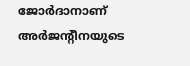ജോര്‍ദാനാണ് അര്‍ജന്റീനയുടെ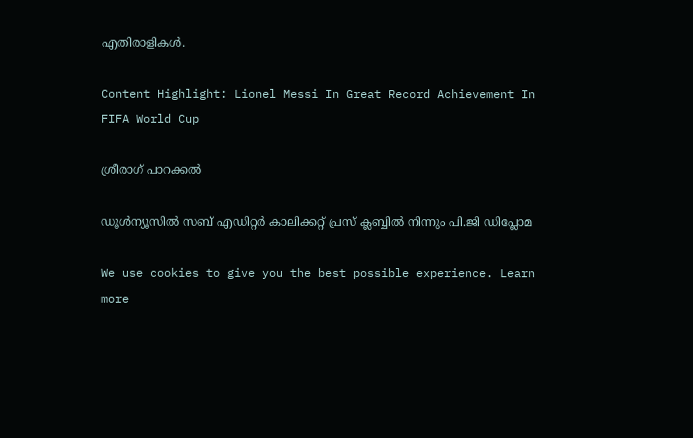എതിരാളികള്‍.

Content Highlight: Lionel Messi In Great Record Achievement In FIFA World Cup

ശ്രീരാഗ് പാറക്കല്‍

ഡൂള്‍ന്യൂസില്‍ സബ് എഡിറ്റര്‍ കാലിക്കറ്റ് പ്രസ് ക്ലബ്ബില്‍ നിന്നും പി.ജി ഡിപ്ലോമ

We use cookies to give you the best possible experience. Learn more